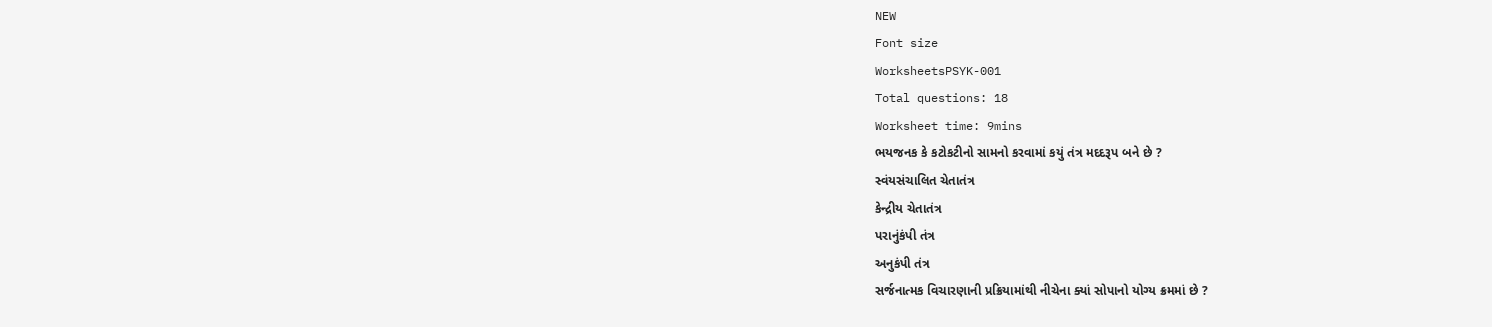NEW
Font size
WorksheetsPSYK-001
Total questions: 18
Worksheet time: 9mins
ભયજનક કે કટોકટીનો સામનો કરવામાં કયું તંત્ર મદદરૂપ બને છે ?
સ્વંયસંચાલિત ચેતાતંત્ર
કેન્દ્રીય ચેતાતંત્ર
પરાનુંકંપી તંત્ર
અનુકંપી તંત્ર
સર્જનાત્મક વિચારણાની પ્રક્રિયામાંથી નીચેના ક્યાં સોપાનો યોગ્ય ક્રમમાં છે ?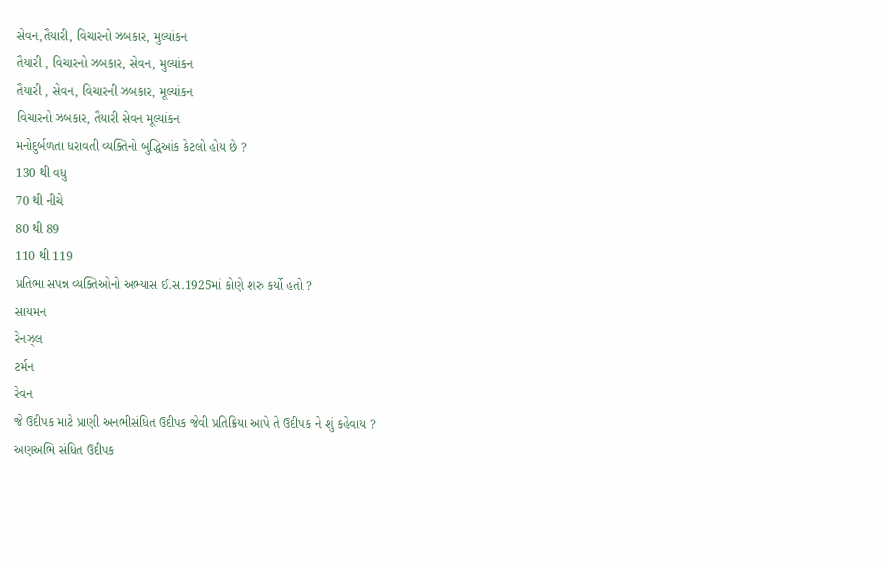સેવન,તૈયારી, વિચારનો ઝબકાર, મુલ્યાંકન
તૈયારી , વિચારનો ઝબકાર, સેવન, મુલ્યાંકન
તૈયારી , સેવન, વિચારની ઝબકાર, મૂલ્યાંકન
વિચારનો ઝબકાર, તૈયારી સેવન મૂલ્યાંકન
મનોદુર્બળતા ધરાવતી વ્યક્તિનો બુદ્ધિઆંક કેટલો હોય છે ?
130 થી વધુ
70 થી નીચે
80 થી 89
110 થી 119
પ્રતિભા સપન્ન વ્યક્તિઓનો અભ્યાસ ઈ.સ.1925માં કોણે શરુ કર્યો હતો ?
સાયમન
રેનઝ્લ
ટર્મન
રેવન
જે ઉદીપક માટે પ્રાણી અનભીસંધિત ઉદીપક જેવી પ્રતિક્રિયા આપે તે ઉદીપક ને શું કહેવાય ?
અણઅભિ સંધિત ઉદીપક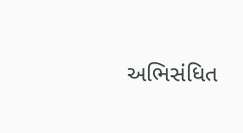અભિસંધિત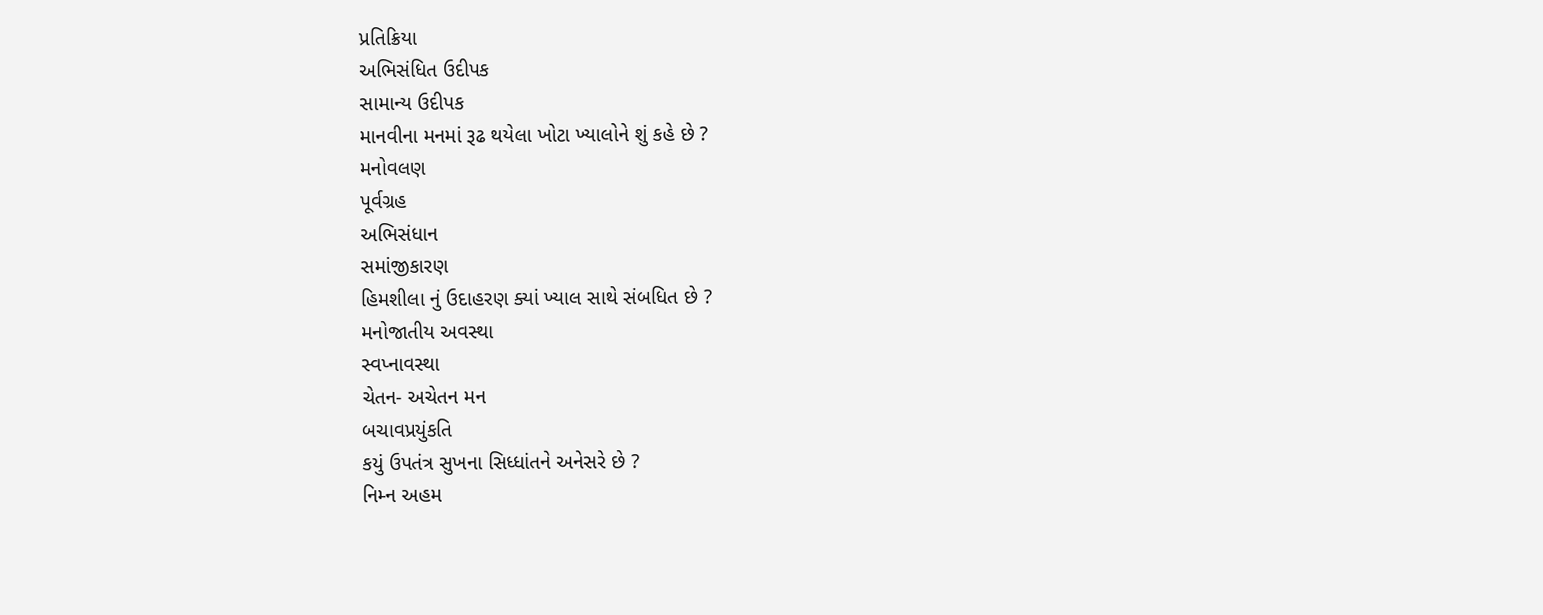પ્રતિક્રિયા
અભિસંધિત ઉદીપક
સામાન્ય ઉદીપક
માનવીના મનમાં રૂઢ થયેલા ખોટા ખ્યાલોને શું કહે છે ?
મનોવલણ
પૂર્વગ્રહ
અભિસંધાન
સમાંજીકારણ
હિમશીલા નું ઉદાહરણ ક્યાં ખ્યાલ સાથે સંબધિત છે ?
મનોજાતીય અવસ્થા
સ્વપ્નાવસ્થા
ચેતન- અચેતન મન
બચાવપ્રયુંકતિ
કયું ઉપતંત્ર સુખના સિધ્ધાંતને અનેસરે છે ?
નિમ્ન અહમ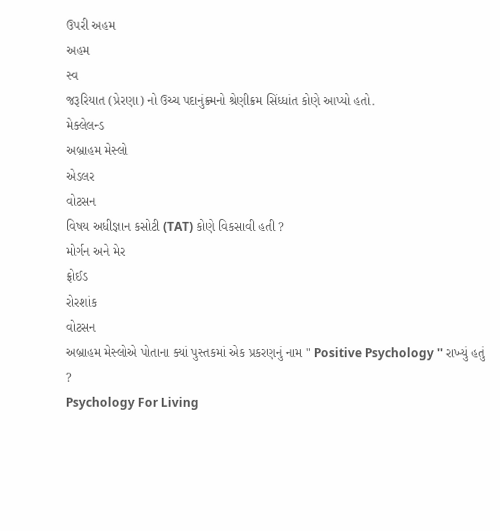ઉપરી અહમ
અહમ
સ્વ
જરૂરિયાત (પ્રેરણા) નો ઉચ્ચ પદાનુંક્ર્મનો શ્રેણીક્રમ સિંધ્ધાંત કોણે આપ્યો હતો.
મેક્લેલન્ડ
અબ્રાહમ મેસ્લો
એડલર
વોટસન
વિષય અધીજ્ઞાન કસોટી (TAT) કોણે વિકસાવી હતી ?
મોર્ગન અને મેર
ફ્રોઈડ
રોરશાંક
વોટસન
અબ્રાહમ મેસ્લોએ પોતાના ક્યાં પુસ્તકમાં એક પ્રકરણનું નામ " Positive Psychology '' રાખ્યું હતું ?
Psychology For Living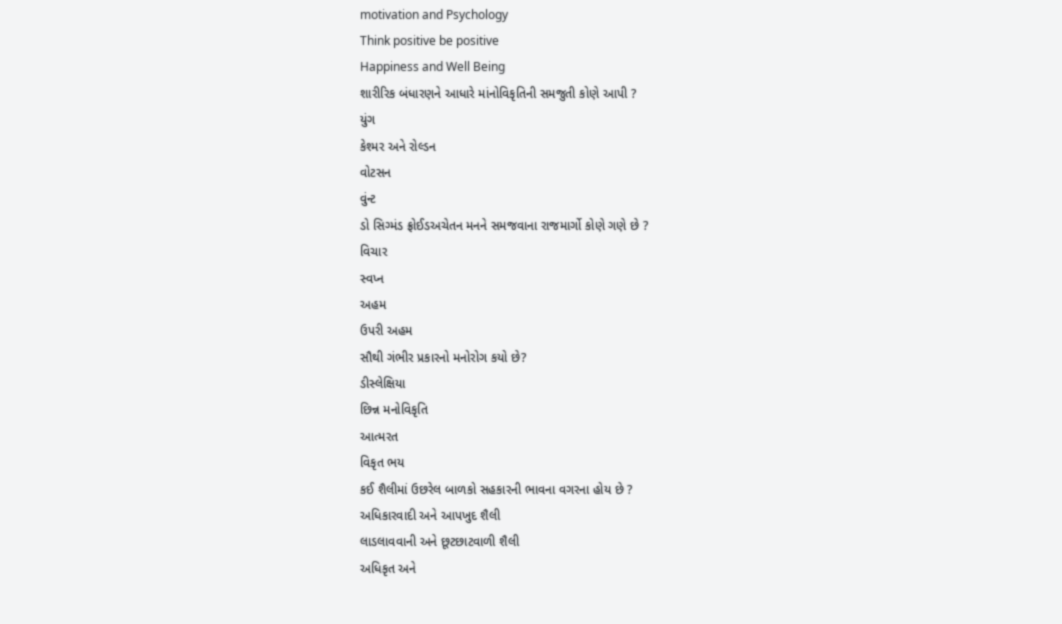motivation and Psychology
Think positive be positive
Happiness and Well Being
શારીરિક બંધારણને આધારે માંનોવિકૃતિની સમજુતી કોણે આપી ?
યુંગ
કેશ્મર અને રોલ્ડન
વોટસન
વુંન્ટ
ડો સિગ્મંડ ફ્રોઈડઅચેતન મનને સમજવાના રાજમાર્ગો કોણે ગણે છે ?
વિચાર
સ્વપ્ન
અહમ
ઉપરી અહમ
સૌથી ગંભીર પ્રકારનો મનોરોગ કયો છે?
ડીસ્લેક્ષિયા
છિન્ન મનોવિકૃતિ
આત્મરત
વિકૃત ભય
કઈ શૈલીમાં ઉછરેલ બાળકો સહકારની ભાવના વગરના હોય છે ?
અધિકારવાદી અને આપખુદ શૈલી
લાડલાવવાની અને છૂટછાટવાળી શૈલી
અધિકૃત અને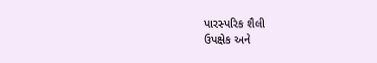પારસ્પરિક શૈલી
ઉપક્ષેક અને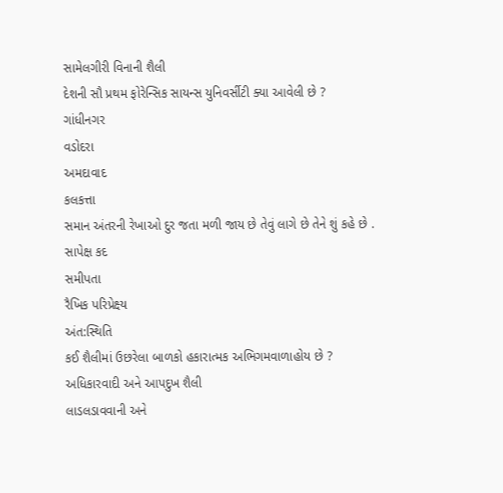સામેલગીરી વિનાની શૈલી
દેશની સૌ પ્રથમ ફોરેન્સિક સાયન્સ યુનિવર્સીટી ક્યા આવેલી છે ?
ગાંધીનગર
વડોદરા
અમદાવાદ
કલકત્તા
સમાન અંતરની રેખાઓ દુર જતા મળી જાય છે તેવું લાગે છે તેને શું કહે છે .
સાપેક્ષ કદ
સમીપતા
રૈખિક પરિપ્રેક્ષ્ય
અંત:સ્થિતિ
કઈ શૈલીમાં ઉછરેલા બાળકો હકારાત્મક અભિગમવાળાહોય છે ?
અધિકારવાદી અને આપદુખ શૈલી
લાડલડાવવાની અને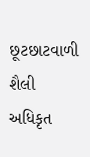છૂટછાટવાળી શૈલી
અધિકૃત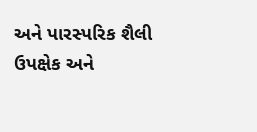અને પારસ્પરિક શૈલી
ઉપક્ષેક અને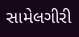સામેલગીરી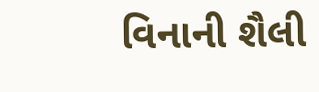વિનાની શૈલી